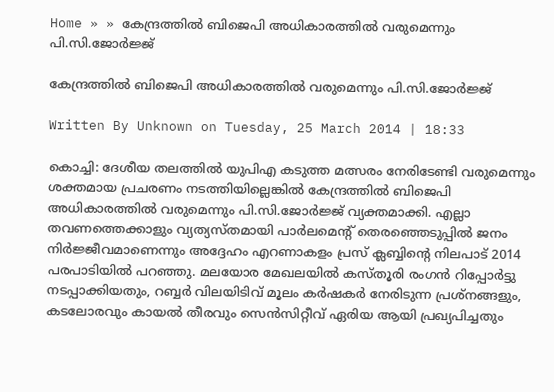Home » » കേന്ദ്രത്തില്‍ ബിജെപി അധികാരത്തില്‍ വരുമെന്നും പി.സി.ജോര്‍ജ്ജ്‌

കേന്ദ്രത്തില്‍ ബിജെപി അധികാരത്തില്‍ വരുമെന്നും പി.സി.ജോര്‍ജ്ജ്‌

Written By Unknown on Tuesday, 25 March 2014 | 18:33

കൊച്ചി: ദേശീയ തലത്തില്‍ യുപിഎ കടുത്ത മത്സരം നേരിടേണ്ടി വരുമെന്നും ശക്തമായ പ്രചരണം നടത്തിയില്ലെങ്കില്‍ കേന്ദ്രത്തില്‍ ബിജെപി അധികാരത്തില്‍ വരുമെന്നും പി.സി.ജോര്‍ജ്ജ്‌ വ്യക്തമാക്കി. എല്ലാ തവണത്തെക്കാളും വ്യത്യസ്തമായി പാര്‍ലമെന്റ്‌ തെരഞ്ഞെടുപ്പില്‍ ജനം നിര്‍ജ്ജീവമാണെന്നും അദ്ദേഹം എറണാകളം പ്രസ്‌ ക്ലബ്ബിന്റെ നിലപാട്‌ 2014 പരപാടിയില്‍ പറഞ്ഞു. മലയോര മേഖലയില്‍ കസ്തൂരി രംഗന്‍ റിപ്പോര്‍ട്ടു നടപ്പാക്കിയതും, റബ്ബര്‍ വിലയിടിവ്‌ മൂലം കര്‍ഷകര്‍ നേരിടുന്ന പ്രശ്നങ്ങളും, കടലോരവും കായല്‍ തീരവും സെന്‍സിറ്റീവ്‌ ഏരിയ ആയി പ്രഖ്യപിച്ചതും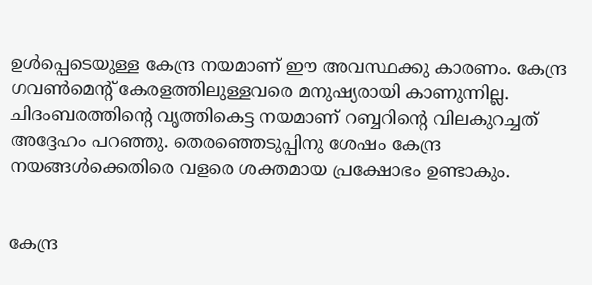ഉള്‍പ്പെടെയുള്ള കേന്ദ്ര നയമാണ്‌ ഈ അവസ്ഥക്കു കാരണം. കേന്ദ്ര ഗവണ്‍മെന്റ്‌ കേരളത്തിലുള്ളവരെ മനുഷ്യരായി കാണുന്നില്ല. ചിദംബരത്തിന്റെ വൃത്തികെട്ട നയമാണ്‌ റബ്ബറിന്റെ വിലകുറച്ചത്‌ അദ്ദേഹം പറഞ്ഞു. തെരഞ്ഞെടുപ്പിനു ശേഷം കേന്ദ്ര നയങ്ങള്‍ക്കെതിരെ വളരെ ശക്തമായ പ്രക്ഷോഭം ഉണ്ടാകും.


കേന്ദ്ര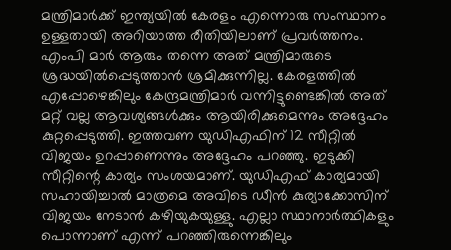മന്ത്രിമാര്‍ക്ക്‌ ഇന്ത്യയില്‍ കേരളം എന്നൊരു സംസ്ഥാനം ഉള്ളതായി അറിയാത്ത രീതിയിലാണ്‌ പ്രവര്‍ത്തനം. എംപി മാര്‍ ആരും തന്നെ അത്‌ മന്ത്രിമാരുടെ ശ്രദ്ധയില്‍പ്പെടുത്താന്‍ ശ്രമിക്കുന്നില്ല. കേരളത്തില്‍ എപ്പോഴെങ്കിലും കേന്ദ്രമന്ത്രിമാര്‍ വന്നിട്ടുണ്ടെങ്കില്‍ അത്‌ മറ്റ്‌ വല്ല ആവശ്യങ്ങള്‍ക്കും ആയിരിക്കുമെന്നും അദ്ദേഹം കുറ്റപ്പെടുത്തി. ഇത്തവണ യുഡിഎഫിന്‌ 12 സീറ്റില്‍ വിജയം ഉറപ്പാണെന്നും അദ്ദേഹം പറഞ്ഞു. ഇടുക്കി സീറ്റിന്റെ കാര്യം സംശയമാണ്‌. യുഡിഎഫ്‌ കാര്യമായി സഹായിച്ചാല്‍ മാത്രമെ അവിടെ ഡീന്‍ കുര്യാക്കോസിന്‌ വിജയം നേടാന്‍ കഴിയുകയുള്ളു. എല്ലാ സ്ഥാനാര്‍ത്ഥികളും പൊന്നാണ്‌ എന്ന്‌ പറഞ്ഞിരുന്നെങ്കിലും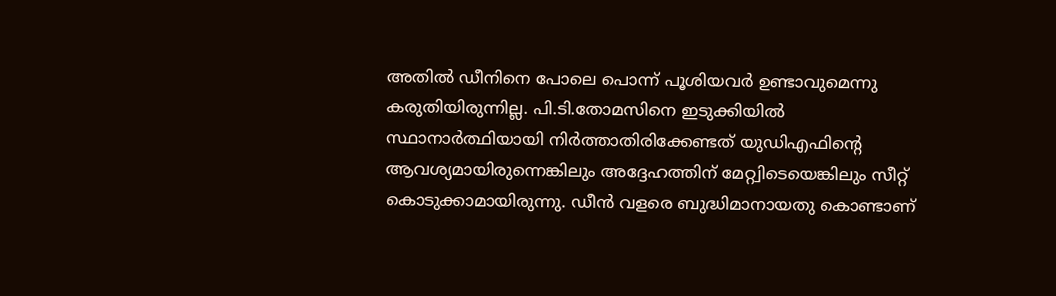അതില്‍ ഡീനിനെ പോലെ പൊന്ന്‌ പൂശിയവര്‍ ഉണ്ടാവുമെന്നു കരുതിയിരുന്നില്ല. പി.ടി.തോമസിനെ ഇടുക്കിയില്‍ സ്ഥാനാര്‍ത്ഥിയായി നിര്‍ത്താതിരിക്കേണ്ടത്‌ യുഡിഎഫിന്റെ ആവശ്യമായിരുന്നെങ്കിലും അദ്ദേഹത്തിന്‌ മേറ്റ്വിടെയെങ്കിലും സീറ്റ്‌ കൊടുക്കാമായിരുന്നു. ഡീന്‍ വളരെ ബുദ്ധിമാനായതു കൊണ്ടാണ്‌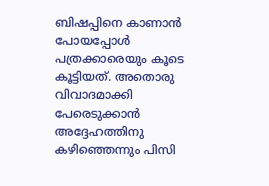ബിഷപ്പിനെ കാണാന്‍ പോയപ്പോള്‍ പത്രക്കാരെയും കൂടെ കൂട്ടിയത്‌. അതൊരു വിവാദമാക്കി പേരെടുക്കാന്‍ അദ്ദേഹത്തിനു കഴിഞ്ഞെന്നും പിസി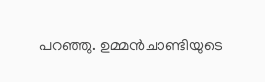പറഞ്ഞു. ഉമ്മന്‍ചാണ്ടിയുടെ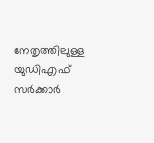നേതൃത്തിലുള്ള യുഡിഎഫ്‌ സര്‍ക്കാര്‍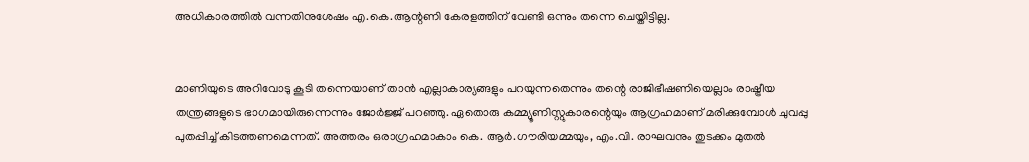അധികാരത്തില്‍ വന്നതിനുശേഷം എ.കെ.ആന്റണി കേരളത്തിന്‌ വേണ്ടി ഒന്നും തന്നെ ചെയ്തിട്ടില്ല.


മാണിയുടെ അറിവോടു കൂടി തന്നെയാണ്‌ താന്‍ എല്ലാകാര്യങ്ങളും പറയുന്നതെന്നും തന്റെ രാജിഭീഷണിയെല്ലാം രാഷ്ട്രീയ തന്ത്രങ്ങളുടെ ഭാഗമായിരുന്നെന്നും ജോര്‍ജ്ജ്‌ പറഞ്ഞു. ഏതൊരു കമ്മ്യൂണിസ്റ്റുകാരന്റെയും ആഗ്രഹമാണ്‌ മരിക്കുമ്പോള്‍ ചുവപ്പു പുതപ്പിച്ച്‌ കിടത്തണമെന്നത്‌. അത്തരം ഒരാഗ്രഹമാകാം കെ. ആര്‍.ഗൗരിയമ്മയും, എം.വി. രാഘവനും തുടക്കം മുതല്‍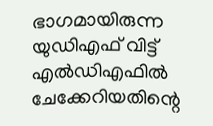ഭാഗമായിരുന്ന യുഡിഎഫ്‌ വിട്ട്‌ എല്‍ഡിഎഫില്‍ ചേക്കേറിയതിന്റെ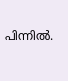പിന്നില്‍.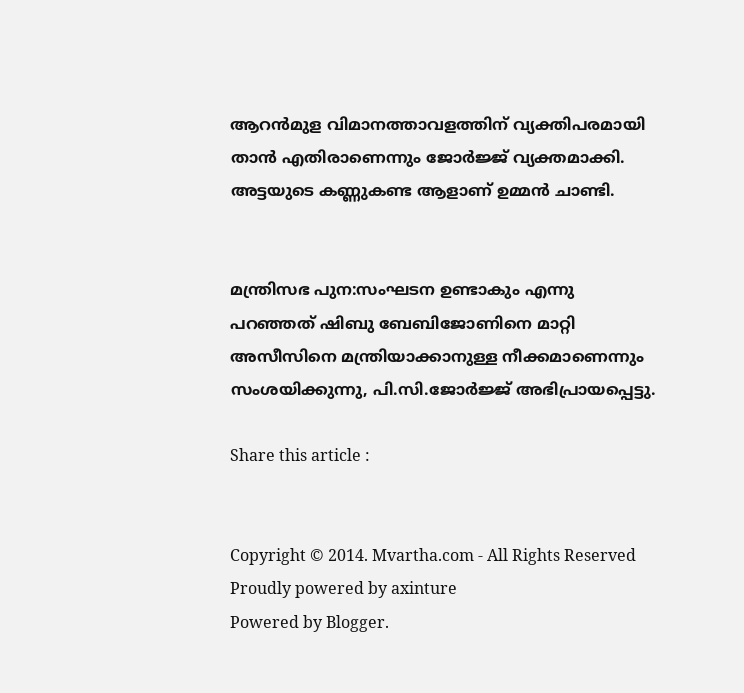ആറന്‍മുള വിമാനത്താവളത്തിന്‌ വ്യക്തിപരമായി താന്‍ എതിരാണെന്നും ജോര്‍ജ്ജ്‌ വ്യക്തമാക്കി. അട്ടയുടെ കണ്ണുകണ്ട ആളാണ്‌ ഉമ്മന്‍ ചാണ്ടി.


മന്ത്രിസഭ പുന:സംഘടന ഉണ്ടാകും എന്നു പറഞ്ഞത്‌ ഷിബു ബേബിജോണിനെ മാറ്റി അസീസിനെ മന്ത്രിയാക്കാനുള്ള നീക്കമാണെന്നും സംശയിക്കുന്നു, പി.സി.ജോര്‍ജ്ജ്‌ അഭിപ്രായപ്പെട്ടു.

Share this article :


Copyright © 2014. Mvartha.com - All Rights Reserved
Proudly powered by axinture
Powered by Blogger.